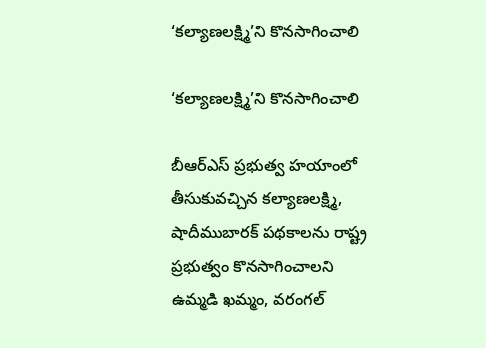‘కల్యాణలక్ష్మి’ని కొనసాగించాలి

‘కల్యాణలక్ష్మి’ని కొనసాగించాలి

బీఆర్ఎస్ ప్రభుత్వ హయాంలో తీసుకువచ్చిన కల్యాణలక్ష్మి, షాదీముబారక్ పథకాలను రాష్ట్ర ప్రభుత్వం కొనసాగించాలని ఉమ్మడి ఖమ్మం, వరంగల్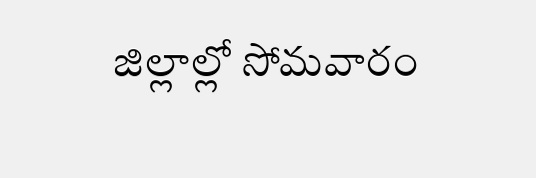జిల్లాల్లో సోమవారం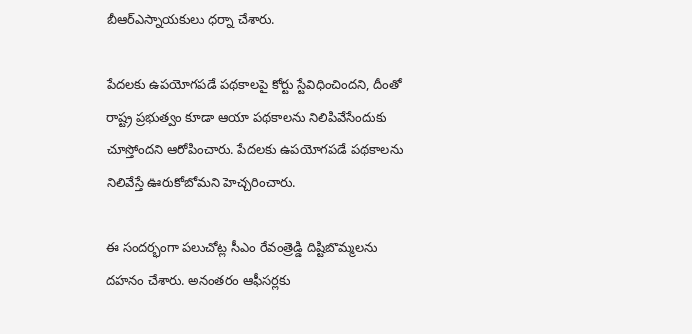బీఆర్ఎస్నాయకులు ధర్నా చేశారు.

పేదలకు ఉపయోగపడే పథకాలపై కోర్టు స్టేవిధించిందని, దీంతో రాష్ట్ర ప్రభుత్వం కూడా ఆయా పథకాలను నిలిపివేసేందుకు చూస్తోందని ఆరోపించారు. పేదలకు ఉపయోగపడే పథకాలను నిలివేస్తే ఊరుకోబోమని హెచ్చరించారు.

ఈ సందర్భంగా పలుచోట్ల సీఎం రేవంత్రెడ్డి దిష్టిబొమ్మలను దహనం చేశారు. అనంతరం ఆఫీసర్లకు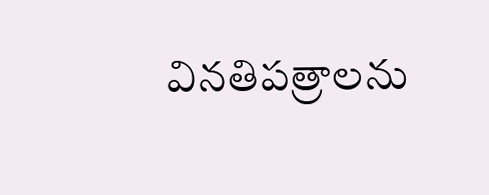వినతిపత్రాలను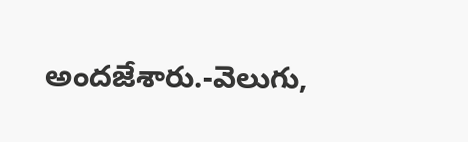అందజేశారు.-వెలుగు,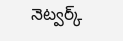నెట్వర్క్